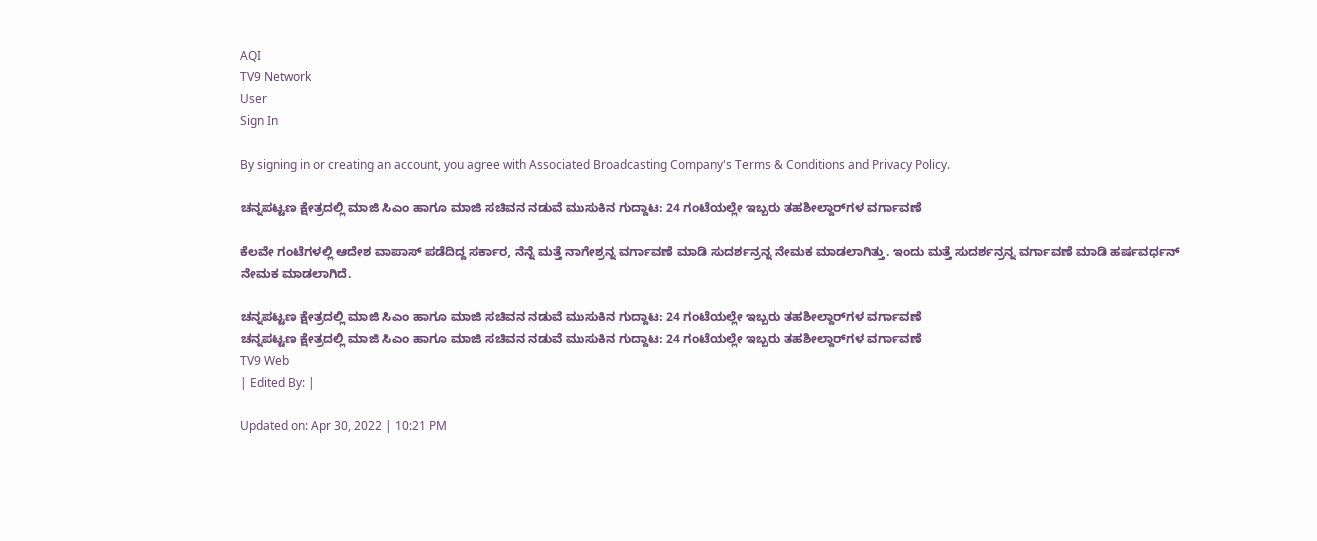AQI
TV9 Network
User
Sign In

By signing in or creating an account, you agree with Associated Broadcasting Company's Terms & Conditions and Privacy Policy.

ಚನ್ನಪಟ್ಟಣ ಕ್ಷೇತ್ರದಲ್ಲಿ ಮಾಜಿ ಸಿಎಂ ಹಾಗೂ‌ ಮಾಜಿ ಸಚಿವನ ನಡುವೆ ಮುಸುಕಿನ ಗುದ್ದಾಟ: 24 ಗಂಟೆಯಲ್ಲೇ ಇಬ್ಬರು ತಹಶೀಲ್ದಾರ್‌ಗಳ ವರ್ಗಾವಣೆ

ಕೆಲವೇ ಗಂಟೆಗಳಲ್ಲಿ ಆದೇಶ ವಾಪಾಸ್ ಪಡೆದಿದ್ದ ಸರ್ಕಾರ, ನೆನ್ನೆ ಮತ್ತೆ ನಾಗೇಶ್ರನ್ನ ವರ್ಗಾವಣೆ ಮಾಡಿ ಸುದರ್ಶನ್ರನ್ನ ನೇಮಕ ಮಾಡಲಾಗಿತ್ತು. ಇಂದು ಮತ್ತೆ ಸುದರ್ಶನ್ರನ್ನ ವರ್ಗಾವಣೆ ಮಾಡಿ ಹರ್ಷವರ್ಧನ್ ನೇಮಕ ಮಾಡಲಾಗಿದೆ.

ಚನ್ನಪಟ್ಟಣ ಕ್ಷೇತ್ರದಲ್ಲಿ ಮಾಜಿ ಸಿಎಂ ಹಾಗೂ‌ ಮಾಜಿ ಸಚಿವನ ನಡುವೆ ಮುಸುಕಿನ ಗುದ್ದಾಟ: 24 ಗಂಟೆಯಲ್ಲೇ ಇಬ್ಬರು ತಹಶೀಲ್ದಾರ್‌ಗಳ ವರ್ಗಾವಣೆ
ಚನ್ನಪಟ್ಟಣ ಕ್ಷೇತ್ರದಲ್ಲಿ ಮಾಜಿ ಸಿಎಂ ಹಾಗೂ‌ ಮಾಜಿ ಸಚಿವನ ನಡುವೆ ಮುಸುಕಿನ ಗುದ್ದಾಟ: 24 ಗಂಟೆಯಲ್ಲೇ ಇಬ್ಬರು ತಹಶೀಲ್ದಾರ್‌ಗಳ ವರ್ಗಾವಣೆ
TV9 Web
| Edited By: |

Updated on: Apr 30, 2022 | 10:21 PM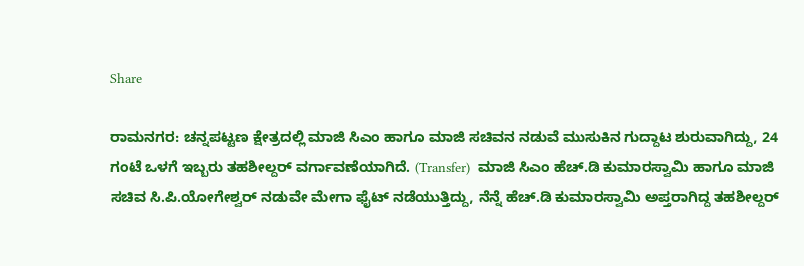Share

ರಾಮನಗರ: ಚನ್ನಪಟ್ಟಣ ಕ್ಷೇತ್ರದಲ್ಲಿ ಮಾಜಿ ಸಿಎಂ ಹಾಗೂ‌ ಮಾಜಿ ಸಚಿವನ ನಡುವೆ ಮುಸುಕಿನ ಗುದ್ದಾಟ ಶುರುವಾಗಿದ್ದು, 24 ಗಂಟೆ ಒಳಗೆ ಇಬ್ಬರು ತಹಶೀಲ್ದರ್ ವರ್ಗಾವಣೆಯಾಗಿದೆ. (Transfer)  ಮಾಜಿ ಸಿಎಂ ಹೆಚ್.ಡಿ ಕುಮಾರಸ್ವಾಮಿ ಹಾಗೂ ಮಾಜಿ ಸಚಿವ ಸಿ.ಪಿ.ಯೋಗೇಶ್ವರ್ ನಡುವೇ ಮೇಗಾ ಫೈಟ್ ನಡೆಯುತ್ತಿದ್ದು, ನೆನ್ನೆ ಹೆಚ್.ಡಿ ಕುಮಾರಸ್ವಾಮಿ ಅಪ್ತರಾಗಿದ್ದ ತಹಶೀಲ್ದರ್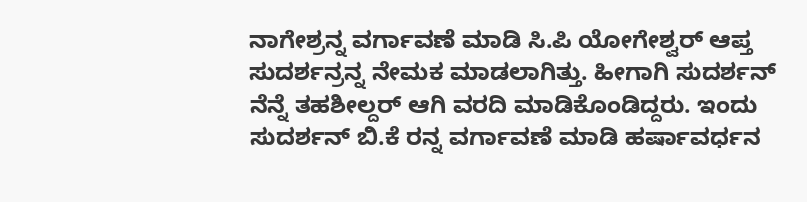ನಾಗೇಶ್ರನ್ನ ವರ್ಗಾವಣೆ ‌ಮಾಡಿ ಸಿ.ಪಿ ಯೋಗೇಶ್ವರ್ ಆಪ್ತ ಸುದರ್ಶನ್ರನ್ನ ನೇಮಕ ಮಾಡಲಾಗಿತ್ತು. ಹೀಗಾಗಿ ಸುದರ್ಶನ್ ನೆನ್ನೆ ತಹಶೀಲ್ದರ್ ಆಗಿ ವರದಿ ಮಾಡಿಕೊಂಡಿದ್ದರು. ಇಂದು ಸುದರ್ಶನ್ ಬಿ.ಕೆ ರನ್ನ ವರ್ಗಾವಣೆ ಮಾಡಿ ಹರ್ಷಾವರ್ಧನ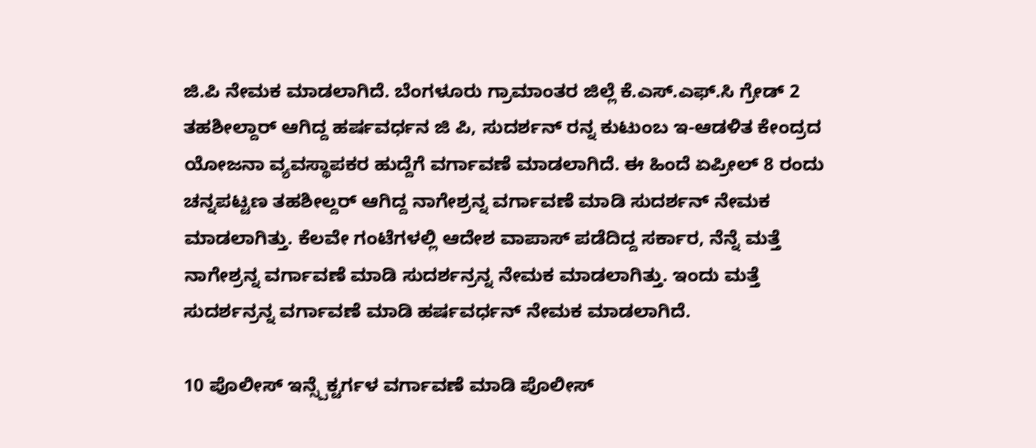ಜಿ.ಪಿ ನೇಮಕ ಮಾಡಲಾಗಿದೆ. ಬೆಂಗಳೂರು ಗ್ರಾಮಾಂತರ ‌ಜಿಲ್ಲೆ ಕೆ.ಎಸ್.ಎಫ್.ಸಿ ಗ್ರೇಡ್ 2 ತಹಶೀಲ್ದಾರ್ ಆಗಿದ್ದ ಹರ್ಷವರ್ಧನ ಜಿ ಪಿ, ಸುದರ್ಶನ್ ರನ್ನ ಕುಟುಂಬ ಇ-ಆಡಳಿತ ಕೇಂದ್ರದ ಯೋಜನಾ ವ್ಯವಸ್ಥಾಪಕರ ಹುದ್ದೆಗೆ ವರ್ಗಾವಣೆ ಮಾಡಲಾಗಿದೆ. ಈ ಹಿಂದೆ ಏಪ್ರೀಲ್ 8 ರಂದು ಚನ್ನಪಟ್ಟಣ ತಹಶೀಲ್ದರ್ ಆಗಿದ್ದ ನಾಗೇಶ್ರನ್ನ ವರ್ಗಾವಣೆ ‌ಮಾಡಿ ಸುದರ್ಶನ್ ನೇಮಕ ಮಾಡಲಾಗಿತ್ತು. ಕೆಲವೇ ಗಂಟೆಗಳಲ್ಲಿ ಆದೇಶ ವಾಪಾಸ್ ಪಡೆದಿದ್ದ ಸರ್ಕಾರ, ನೆನ್ನೆ ಮತ್ತೆ ನಾಗೇಶ್ರನ್ನ ವರ್ಗಾವಣೆ ಮಾಡಿ ಸುದರ್ಶನ್ರನ್ನ ನೇಮಕ ಮಾಡಲಾಗಿತ್ತು. ಇಂದು ಮತ್ತೆ ಸುದರ್ಶನ್ರನ್ನ ವರ್ಗಾವಣೆ ಮಾಡಿ ಹರ್ಷವರ್ಧನ್ ನೇಮಕ ಮಾಡಲಾಗಿದೆ.

10 ಪೊಲೀಸ್ ಇನ್ಸ್ಪೆಕ್ಟರ್ಗಳ ವರ್ಗಾವಣೆ ಮಾಡಿ ಪೊಲೀಸ್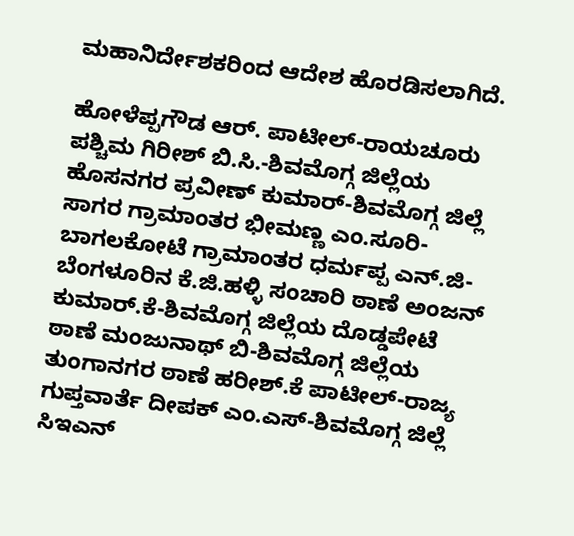ಮಹಾನಿರ್ದೇಶಕರಿಂದ ಆದೇಶ ಹೊರಡಿಸಲಾಗಿದೆ.

ಹೋಳೆಪ್ಪಗೌಡ ಆರ್. ಪಾಟೀಲ್-ರಾಯಚೂರು ಪಶ್ಚಿಮ ಗಿರೀಶ್ ಬಿ.ಸಿ.-ಶಿವಮೊಗ್ಗ ಜಿಲ್ಲೆಯ ಹೊಸನಗರ ಪ್ರವೀಣ್ ಕುಮಾರ್-ಶಿವಮೊಗ್ಗ ಜಿಲ್ಲೆ ಸಾಗರ ಗ್ರಾಮಾಂತರ ಭೀಮಣ್ಣ ಎಂ.ಸೂರಿ-ಬಾಗಲಕೋಟೆ ಗ್ರಾಮಾಂತರ ಧರ್ಮಪ್ಪ ಎನ್.ಜಿ-ಬೆಂಗಳೂರಿನ ಕೆ.ಜಿ.ಹಳ್ಳಿ ಸಂಚಾರಿ ಠಾಣೆ ಅಂಜನ್ ಕುಮಾರ್.ಕೆ-ಶಿವಮೊಗ್ಗ ಜಿಲ್ಲೆಯ ದೊಡ್ಡಪೇಟೆ ಠಾಣೆ ಮಂಜುನಾಥ್ ಬಿ-ಶಿವಮೊಗ್ಗ ಜಿಲ್ಲೆಯ ತುಂಗಾನಗರ ಠಾಣೆ ಹರೀಶ್.ಕೆ ಪಾಟೀಲ್-ರಾಜ್ಯ ಗುಪ್ತವಾರ್ತೆ ದೀಪಕ್ ಎಂ.ಎಸ್-ಶಿವಮೊಗ್ಗ ಜಿಲ್ಲೆ ಸಿಇಎನ್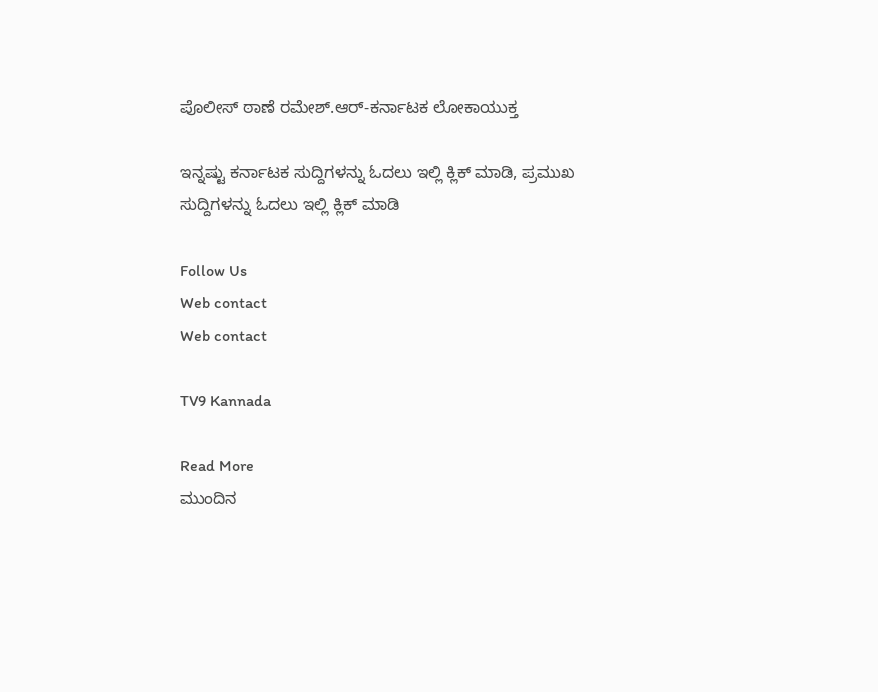ಪೊಲೀಸ್ ಠಾಣೆ ರಮೇಶ್.ಆರ್-ಕರ್ನಾಟಕ ಲೋಕಾಯುಕ್ತ

ಇನ್ನಷ್ಟು ಕರ್ನಾಟಕ ಸುದ್ದಿಗಳನ್ನು ಓದಲು ಇಲ್ಲಿ ಕ್ಲಿಕ್ ಮಾಡಿ, ಪ್ರಮುಖ ಸುದ್ದಿಗಳನ್ನು ಓದಲು ಇಲ್ಲಿ ಕ್ಲಿಕ್ ಮಾಡಿ

Follow Us
Web contact
Web contact

TV9 Kannada

Read More
ಮುಂದಿನ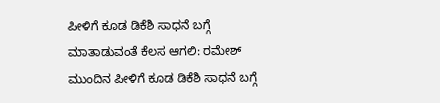ಪೀಳಿಗೆ ಕೂಡ ಡಿಕೆಶಿ ಸಾಧನೆ ಬಗ್ಗೆ ಮಾತಾಡುವಂತೆ ಕೆಲಸ ಆಗಲಿ: ರಮೇಶ್
ಮುಂದಿನ ಪೀಳಿಗೆ ಕೂಡ ಡಿಕೆಶಿ ಸಾಧನೆ ಬಗ್ಗೆ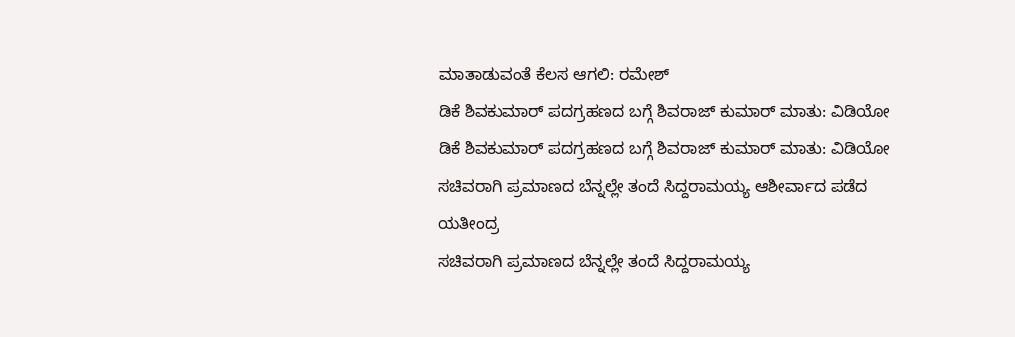ಮಾತಾಡುವಂತೆ ಕೆಲಸ ಆಗಲಿ: ರಮೇಶ್
ಡಿಕೆ ಶಿವಕುಮಾರ್ ಪದಗ್ರಹಣದ ಬಗ್ಗೆ ಶಿವರಾಜ್ ಕುಮಾರ್ ಮಾತು: ವಿಡಿಯೋ
ಡಿಕೆ ಶಿವಕುಮಾರ್ ಪದಗ್ರಹಣದ ಬಗ್ಗೆ ಶಿವರಾಜ್ ಕುಮಾರ್ ಮಾತು: ವಿಡಿಯೋ
ಸಚಿವರಾಗಿ ಪ್ರಮಾಣದ ಬೆನ್ನಲ್ಲೇ ತಂದೆ ಸಿದ್ದರಾಮಯ್ಯ ಆಶೀರ್ವಾದ ಪಡೆದ ಯತೀಂದ್ರ
ಸಚಿವರಾಗಿ ಪ್ರಮಾಣದ ಬೆನ್ನಲ್ಲೇ ತಂದೆ ಸಿದ್ದರಾಮಯ್ಯ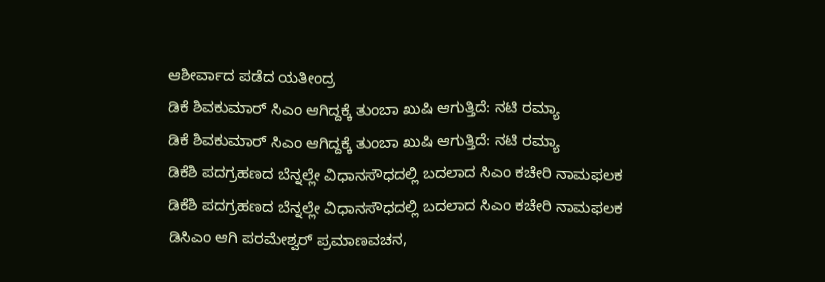ಆಶೀರ್ವಾದ ಪಡೆದ ಯತೀಂದ್ರ
ಡಿಕೆ ಶಿವಕುಮಾರ್ ಸಿಎಂ ಆಗಿದ್ದಕ್ಕೆ ತುಂಬಾ ಖುಷಿ ಆಗುತ್ತಿದೆ: ನಟಿ ರಮ್ಯಾ
ಡಿಕೆ ಶಿವಕುಮಾರ್ ಸಿಎಂ ಆಗಿದ್ದಕ್ಕೆ ತುಂಬಾ ಖುಷಿ ಆಗುತ್ತಿದೆ: ನಟಿ ರಮ್ಯಾ
ಡಿಕೆಶಿ ಪದಗ್ರಹಣದ ಬೆನ್ನಲ್ಲೇ ವಿಧಾನಸೌಧದಲ್ಲಿ ಬದಲಾದ ಸಿಎಂ ಕಚೇರಿ ನಾಮಫಲಕ
ಡಿಕೆಶಿ ಪದಗ್ರಹಣದ ಬೆನ್ನಲ್ಲೇ ವಿಧಾನಸೌಧದಲ್ಲಿ ಬದಲಾದ ಸಿಎಂ ಕಚೇರಿ ನಾಮಫಲಕ
ಡಿಸಿಎಂ ಆಗಿ ಪರಮೇಶ್ವರ್ ಪ್ರಮಾಣವಚನ,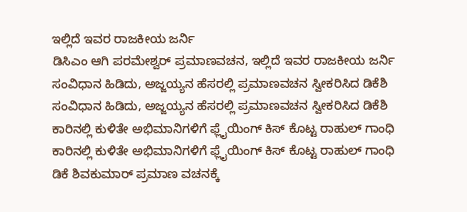ಇಲ್ಲಿದೆ ಇವರ ರಾಜಕೀಯ ಜರ್ನಿ
ಡಿಸಿಎಂ ಆಗಿ ಪರಮೇಶ್ವರ್ ಪ್ರಮಾಣವಚನ, ಇಲ್ಲಿದೆ ಇವರ ರಾಜಕೀಯ ಜರ್ನಿ
ಸಂವಿಧಾನ ಹಿಡಿದು, ಅಜ್ಜಯ್ಯನ ಹೆಸರಲ್ಲಿ ಪ್ರಮಾಣವಚನ ಸ್ವೀಕರಿಸಿದ ಡಿಕೆಶಿ
ಸಂವಿಧಾನ ಹಿಡಿದು, ಅಜ್ಜಯ್ಯನ ಹೆಸರಲ್ಲಿ ಪ್ರಮಾಣವಚನ ಸ್ವೀಕರಿಸಿದ ಡಿಕೆಶಿ
ಕಾರಿನಲ್ಲಿ ಕುಳಿತೇ ಅಭಿಮಾನಿಗಳಿಗೆ ಫ್ಲೈಯಿಂಗ್ ಕಿಸ್ ಕೊಟ್ಟ ರಾಹುಲ್ ಗಾಂಧಿ
ಕಾರಿನಲ್ಲಿ ಕುಳಿತೇ ಅಭಿಮಾನಿಗಳಿಗೆ ಫ್ಲೈಯಿಂಗ್ ಕಿಸ್ ಕೊಟ್ಟ ರಾಹುಲ್ ಗಾಂಧಿ
ಡಿಕೆ ಶಿವಕುಮಾರ್ ಪ್ರಮಾಣ ವಚನಕ್ಕೆ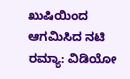ಖುಷಿಯಿಂದ ಆಗಮಿಸಿದ ನಟಿ ರಮ್ಯಾ: ವಿಡಿಯೋ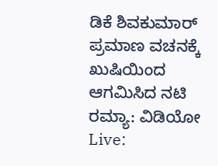ಡಿಕೆ ಶಿವಕುಮಾರ್ ಪ್ರಮಾಣ ವಚನಕ್ಕೆ ಖುಷಿಯಿಂದ ಆಗಮಿಸಿದ ನಟಿ ರಮ್ಯಾ: ವಿಡಿಯೋ
Live: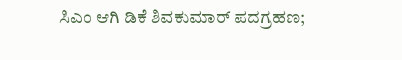ಸಿಎಂ ಆಗಿ ಡಿಕೆ ಶಿವಕುಮಾರ್ ಪದಗ್ರಹಣ;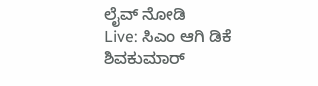ಲೈವ್ ನೋಡಿ
Live: ಸಿಎಂ ಆಗಿ ಡಿಕೆ ಶಿವಕುಮಾರ್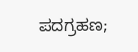ಪದಗ್ರಹಣ;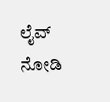ಲೈವ್ ನೋಡಿ